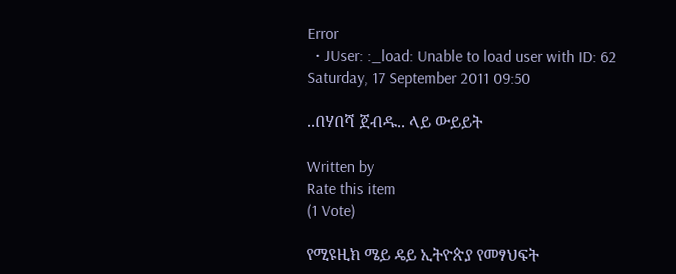Error
  • JUser: :_load: Unable to load user with ID: 62
Saturday, 17 September 2011 09:50

..በሃበሻ ጀብዱ.. ላይ ውይይት

Written by
Rate this item
(1 Vote)

የሚዩዚክ ሜይ ዴይ ኢትዮጵያ የመፃህፍት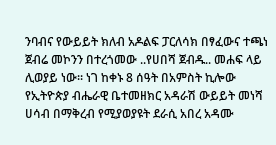ንባብና የውይይት ክለብ አዶልፍ ፓርለሳክ በፃፈውና ተጫነ ጀብሬ መኮንን በተረጎመው ..የሀበሻ ጀብዱ.. መሐፍ ላይ ሊወያይ ነው፡፡ ነገ ከቀኑ 8 ሰዓት በአምስት ኪሎው የኢትዮጵያ ብሔራዊ ቤተመዘክር አዳራሽ ውይይት መነሻ ሀሳብ በማቅረብ የሚያወያዩት ደራሲ አበረ አዳሙ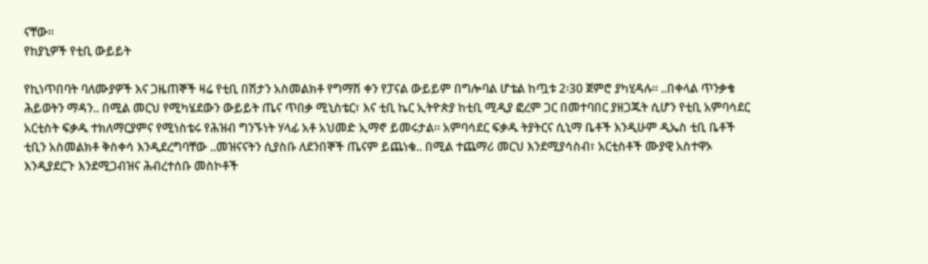ናቸው፡፡
የከያኒዎች የቲቢ ውይይት

የኪነጥበባት ባለሙያዎች እና ጋዜጠኞች ዛሬ የቲቢ በሽታን አስመልክቶ የግማሽ ቀን የፓናል ውይይም በግሎባል ሆቴል ከጧቱ 2፡30 ጀምሮ ያካሂዳሉ፡፡ ..በቀላል ጥንቃቄ ሕይወትን ማዳን.. በሚል መርህ የሚካሄደውን ውይይት ጤና ጥበቃ ሚኒስቴር፣ እና ቲቢ ኬር ኢትዮጵያ ከቲቢ ሚዲያ ፎረም ጋር በመተባበር ያዘጋጁት ሲሆን የቲቢ አምባሳደር አርቲስት ፍቃዱ ተክለማርያምና የሚነስቴሩ የሕዝብ ግንኙነት ሃላፊ አቶ አህመድ ኢማኖ ይመሩታል፡፡ አምባሳደር ፍቃዱ ትያትርና ሲኒማ ቤቶች እንዲሁም ዲኤስ ቲቢ ቤቶች ቲቢን አስመልክቶ ቅስቀሳ እንዲደረግባቸው ..መዝናናትን ሲያስቡ ለደንበኞች ጤናም ይጨነቁ.. በሚል ተጨማሪ መርህ እንደሚያሳስብ፣ አርቲስቶች ሙያዊ አስተዋኦ እንዲያደርጉ እንደሚጋብዝና ሕብረተሰቡ መስኮቶች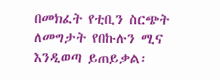በመክፈት የቲቢን ስርጭት ለመግታት የበኩሉን ሚና እንዲወጣ ይጠይቃል፡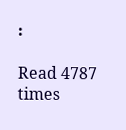፡

Read 4787 times